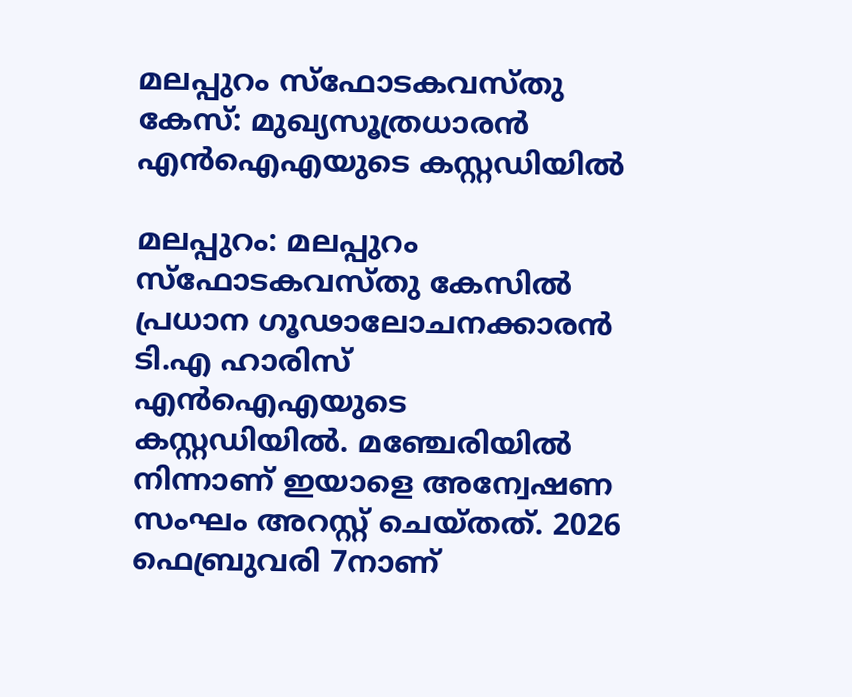മലപ്പുറം സ്ഫോടകവസ്തു കേസ്: മുഖ്യസൂത്രധാരന്‍ എൻഐഎയുടെ കസ്റ്റഡിയിൽ

മലപ്പുറം: മലപ്പുറം സ്ഫോടകവസ്തു കേസിൽ പ്രധാന ഗൂഢാലോചനക്കാരൻ ടി.എ ഹാരിസ് എൻഐഎയുടെ കസ്റ്റഡിയിൽ. മഞ്ചേരിയിൽ നിന്നാണ് ഇയാളെ അന്വേഷണ സംഘം അറസ്റ്റ് ചെയ്തത്. 2026 ഫെബ്രുവരി 7നാണ്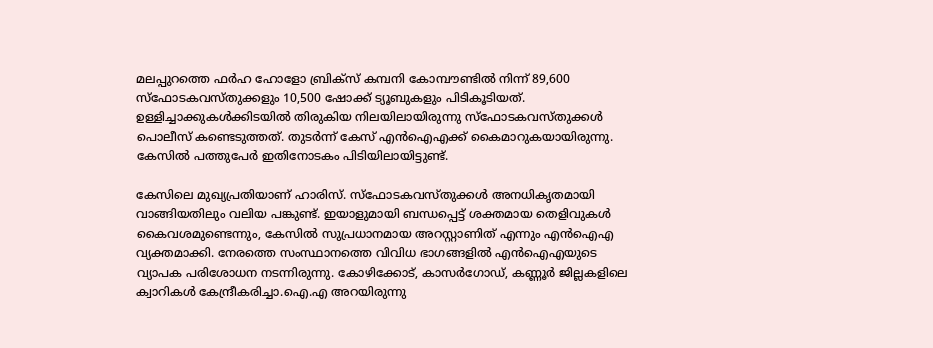മലപ്പുറത്തെ ഫർഹ ഹോളോ ബ്രിക്സ് കമ്പനി കോമ്പൗണ്ടിൽ നിന്ന് 89,600 സ്ഫോടകവസ്തുക്കളും 10,500 ഷോക്ക് ട്യൂബുകളും പിടികൂടിയത്. ഉള്ളിച്ചാക്കുകൾക്കിടയിൽ തിരുകിയ നിലയിലായിരുന്നു സ്ഫോടകവസ്തുക്കൾ പൊലീസ് കണ്ടെടുത്തത്. തുടർന്ന് കേസ് എൻഐഎക്ക് കൈമാറുകയായിരുന്നു. കേസിൽ പത്തുപേർ ഇതിനോടകം പിടിയിലായിട്ടുണ്ട്.

കേസിലെ മുഖ്യപ്രതിയാണ് ഹാരിസ്. സ്ഫോടകവസ്തുക്കൾ അനധികൃതമായി വാങ്ങിയതിലും വലിയ പങ്കുണ്ട്. ഇയാളുമായി ബന്ധപ്പെട്ട് ശക്തമായ തെളിവുകൾ കൈവശമുണ്ടെന്നും, കേസിൽ സുപ്രധാനമായ അറസ്റ്റാണിത് എന്നും എൻഐഎ വ്യക്തമാക്കി. നേരത്തെ സംസ്ഥാനത്തെ വിവിധ ഭാഗങ്ങളിൽ എൻഐഎയുടെ വ്യാപക പരിശോധന നടന്നിരുന്നു. കോഴിക്കോട്, കാസർഗോഡ്, കണ്ണൂർ ജില്ലകളിലെ ക്വാറികൾ കേന്ദ്രീകരിച്ചാ.ഐ.എ അറയിരുന്നു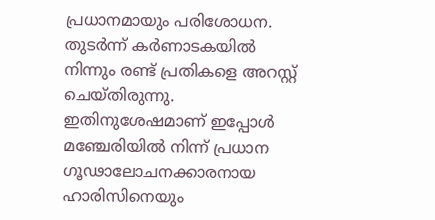പ്രധാനമായും പരിശോധന. തുടർന്ന് കർണാടകയിൽ നിന്നും രണ്ട് പ്രതികളെ അറസ്റ്റ് ചെയ്തിരുന്നു. ഇതിനുശേഷമാണ് ഇപ്പോൾ മഞ്ചേരിയിൽ നിന്ന് പ്രധാന ഗൂഢാലോചനക്കാരനായ ഹാരിസിനെയും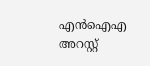എൻഐഎ അറസ്റ്റ്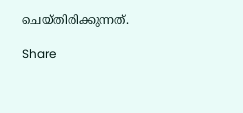ചെയ്തിരിക്കുന്നത്.

Share